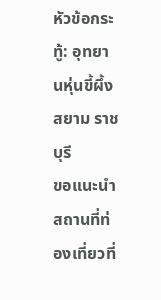หัวข้อกระทู้: อุทยานหุ่นขี้ผึ้งสยาม ราชบุรี
ขอแนะนำสถานที่ท่องเที่ยวที่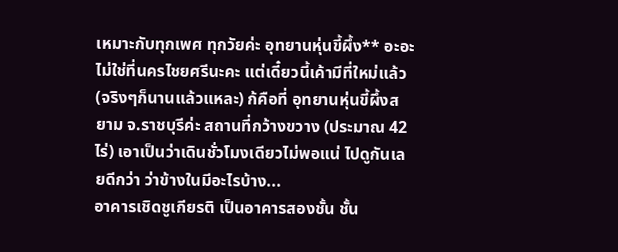เหมาะกับทุกเพศ ทุกวัยค่ะ อุทยานหุ่นขี้ผึ้ง** อะอะ ไม่ใช่ที่นครไชยศรีนะคะ แต่เดี๋ยวนี้เค้ามีที่ใหม่แล้ว (จริงๆก็นานแล้วแหละ) ก้คือที่ อุทยานหุ่นขี้ผึ้งสยาม จ.ราชบุรีค่ะ สถานที่กว้างขวาง (ประมาณ 42ไร่) เอาเป็นว่าเดินชั่วโมงเดียวไม่พอแน่ ไปดูกันเลยดีกว่า ว่าข้างในมีอะไรบ้าง...
อาคารเชิดชูเกียรติ เป็นอาคารสองชั้น ชั้น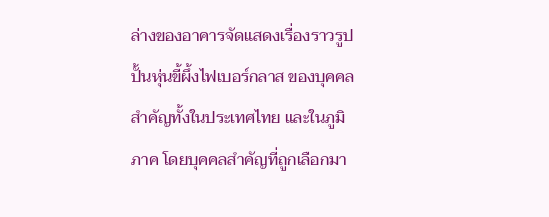ล่างของอาคารจัดแสดงเรื่องราวรูปปั้นหุ่นขี้ผึ้งไฟเบอร์กลาส ของบุคคล สำคัญทั้งในประเทศไทย และในภูมิภาค โดยบุคคลสำคัญที่ถูกเลือกมา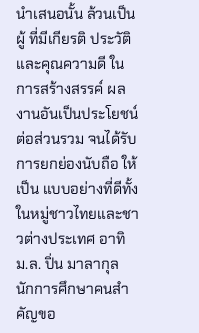นำเสนอนั้น ล้วนเป็นผู้ ที่มีเกียรติ ประวัติ และคุณความดี ในการสร้างสรรค์ ผลงานอันเป็นประโยชน์ ต่อส่วนรวม จนได้รับการยกย่องนับถือ ให้เป็น แบบอย่างที่ดีทั้งในหมู่ชาวไทยและชาวต่างประเทศ อาทิ ม.ล. ปิ่น มาลากุล นักการศึกษาคนสำคัญขอ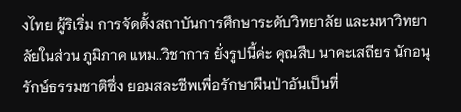งไทย ผู้ริเริ่ม การจัดตั้งสถาบันการศึกษาระดับวิทยาลัย และมหาวิทยาลัยในส่วน ภูมิภาค แหม..วิชาการ ยั่งรูปนี้ค่ะ คุณสืบ นาคะเสถียร นักอนุรักษ์ธรรมชาติซึ่ง ยอมสละชีพเพื่อรักษาผืนป่าอันเป็นที่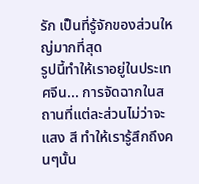รัก เป็นที่รู้จักของส่วนใหญ่มากที่สุด
รูปนี้ทำให้เราอยู่ในประเทศจีน... การจัดฉากในสถานที่แต่ละส่วนไม่ว่าจะแสง สี ทำให้เรารู้สึกถึงคนๆนั้น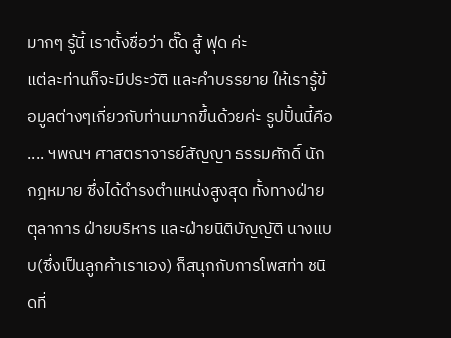มากๆ รู้นี้ เราตั้งชื่อว่า ตั๊ด สู้ ฟุด ค่ะ
แต่ละท่านก็จะมีประวัติ และคำบรรยาย ให้เรารู้ข้อมูลต่างๆเกี่ยวกับท่านมากขึ้นด้วยค่ะ รูปปั้นนี้คือ .... ฯพณฯ ศาสตราจารย์สัญญา ธรรมศักดิ์ นักกฎหมาย ซึ่งได้ดำรงตำแหน่งสูงสุด ทั้งทางฝ่าย ตุลาการ ฝ่ายบริหาร และฝ่ายนิติบัญญัติ นางแบบ(ซึ่งเป็นลูกค้าเราเอง) ก็สนุกกับการโพสท่า ชนิดที่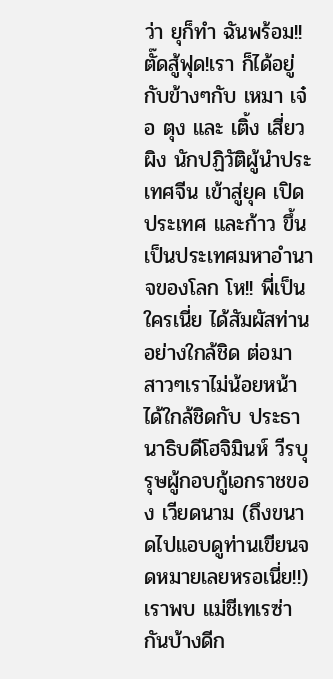ว่า ยุก็ทำ ฉันพร้อม!!
ตั๊ดสู้ฟุด!เรา ก็ได้อยู่กับข้างๆกับ เหมา เจ๋อ ตุง และ เติ้ง เสี่ยว ผิง นักปฏิวัติผู้นำประเทศจีน เข้าสู่ยุค เปิดประเทศ และก้าว ขึ้นเป็นประเทศมหาอำนาจของโลก โห!! พี่เป็นใครเนี่ย ได้สัมผัสท่านอย่างใกล้ชิด ต่อมา สาวๆเราไม่น้อยหน้า ได้ใกล้ชิดกับ ประธานาธิบดีโฮจิมินห์ วีรบุรุษผู้กอบกู้เอกราชของ เวียดนาม (ถึงขนาดไปแอบดูท่านเขียนจดหมายเลยหรอเนี่ย!!)
เราพบ แม่ชีเทเรซ่า กันบ้างดีก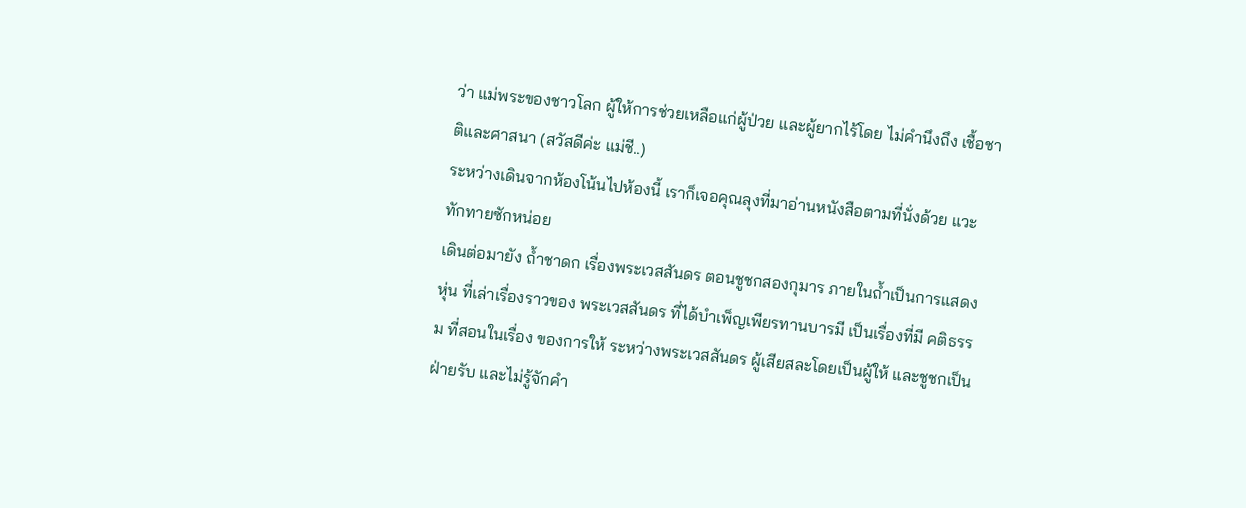ว่า แม่พระของชาวโลก ผู้ให้การช่วยเหลือแก่ผู้ป่วย และผู้ยากไร้โดย ไม่คำนึงถึง เชื้อชาติและศาสนา (สวัสดีค่ะ แม่ชี..)
ระหว่างเดินจากห้องโน้นไปห้องนี้ เราก็เจอคุณลุงที่มาอ่านหนังสือตามที่นั่งด้วย แวะทักทายซักหน่อย
เดินต่อมายัง ถ้ำชาดก เรื่องพระเวสสันดร ตอนชูชกสองกุมาร ภายในถ้ำเป็นการแสดงหุ่น ที่เล่าเรื่องราวของ พระเวสสันดร ที่ได้บำเพ็ญเพียรทานบารมี เป็นเรื่องที่มี คติธรรม ที่สอนในเรื่อง ของการให้ ระหว่างพระเวสสันดร ผู้เสียสละโดยเป็นผู้ให้ และชูชกเป็นฝ่ายรับ และไม่รู้จักคำ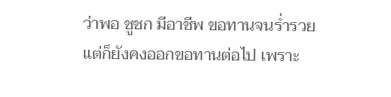ว่าพอ ชูชก มีอาชีพ ขอทานจนร่ำรวย แต่ก็ยังคงออกขอทานต่อไป เพราะ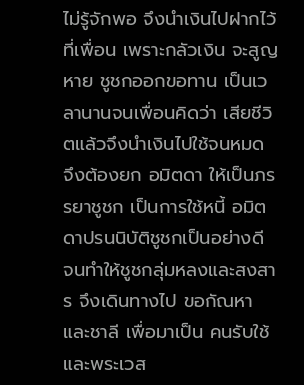ไม่รู้จักพอ จึงนำเงินไปฝากไว้ ที่เพื่อน เพราะกลัวเงิน จะสูญ หาย ชูชกออกขอทาน เป็นเวลานานจนเพื่อนคิดว่า เสียชีวิตแล้วจึงนำเงินไปใช้จนหมด จึงต้องยก อมิตดา ให้เป็นภรรยาชูชก เป็นการใช้หนี้ อมิตดาปรนนิบัติชูชกเป็นอย่างดี จนทำให้ชูชกลุ่มหลงและสงสาร จึงเดินทางไป ขอกัณหา และชาลี เพื่อมาเป็น คนรับใช้ และพระเวส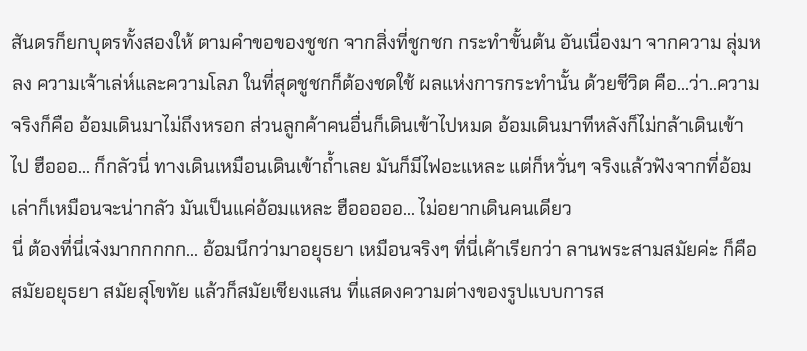สันดรก็ยกบุตรทั้งสองให้ ตามคำขอของชูชก จากสิ่งที่ชูกชก กระทำขั้นต้น อันเนื่องมา จากความ ลุ่มหลง ความเจ้าเล่ห์และความโลภ ในที่สุดชูชกก็ต้องชดใช้ ผลแห่งการกระทำนั้น ด้วยชีวิต คือ...ว่า..ความจริงก็คือ อ้อมเดินมาไม่ถึงหรอก ส่วนลูกค้าคนอื่นก็เดินเข้าไปหมด อ้อมเดินมาทีหลังก็ไม่กล้าเดินเข้าไป ฮือออ... ก็กลัวนี่ ทางเดินเหมือนเดินเข้าถ้ำเลย มันก็มีไฟอะแหละ แต่ก็หวั่นๆ จริงแล้วฟังจากที่อ้อมเล่าก็เหมือนจะน่ากลัว มันเป็นแค่อ้อมแหละ ฮือออออ... ไม่อยากเดินคนเดียว
นี่ ต้องที่นี่เจ๋งมากกกกก... อ้อมนึกว่ามาอยุธยา เหมือนจริงๆ ที่นี่เค้าเรียกว่า ลานพระสามสมัยค่ะ ก็คือ สมัยอยุธยา สมัยสุโขทัย แล้วก็สมัยเชียงแสน ที่แสดงความต่างของรูปแบบการส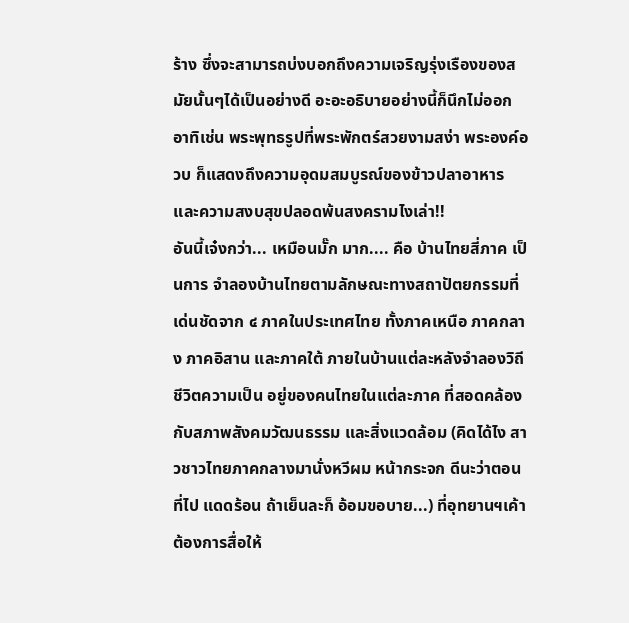ร้าง ซึ่งจะสามารถบ่งบอกถึงความเจริญรุ่งเรืองของสมัยนั้นๆได้เป็นอย่างดี อะอะอธิบายอย่างนี้ก็นึกไม่ออก อาทิเช่น พระพุทธรูปที่พระพักตร์สวยงามสง่า พระองค์อวบ ก็แสดงถึงความอุดมสมบูรณ์ของข้าวปลาอาหาร และความสงบสุขปลอดพ้นสงครามไงเล่า!!
อันนี้เจ๋งกว่า... เหมือนมั๊ก มาก.... คือ บ้านไทยสี่ภาค เป็นการ จำลองบ้านไทยตามลักษณะทางสถาปัตยกรรมที่เด่นชัดจาก ๔ ภาคในประเทศไทย ทั้งภาคเหนือ ภาคกลาง ภาคอิสาน และภาคใต้ ภายในบ้านแต่ละหลังจำลองวิถีชีวิตความเป็น อยู่ของคนไทยในแต่ละภาค ที่สอดคล้อง กับสภาพสังคมวัฒนธรรม และสิ่งแวดล้อม (คิดได้ไง สาวชาวไทยภาคกลางมานั่งหวีผม หน้ากระจก ดีนะว่าตอนที่ไป แดดร้อน ถ้าเย็นละก็ อ้อมขอบาย...) ที่อุทยานฯเค้าต้องการสื่อให้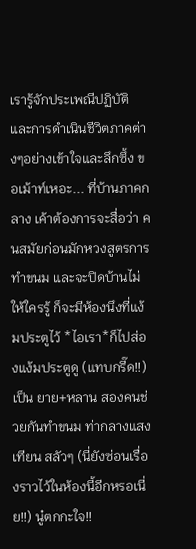เรารู้จักประเพณีปฏิบัติ และการดำเนินชีวิตภาคต่างๆอย่างเข้าใจและลึกซึ้ง ขอเม้าท์เหอะ... ที่บ้านภาคกลาง เค้าต้องการจะสื่อว่า คนสมัยก่อนมักหวงสูตรการทำขนม และจะปิดบ้านไม่ให้ใครรู้ ก็จะมีห้องนึงที่แง้มประตูไว้ *ไอเรา*ก็ไปส่องแง้มประตูดู (แทบกรี๊ด!!) เป็น ยาย+หลาน สองคนช่วยกันทำขนม ท่ากลางแสงเทียน สลัวๆ (นี่ยังซ่อนเรื่องราวไว้ในห้องนี้อีกหรอเนี่ย!!) นู๋ตกกะใจ!!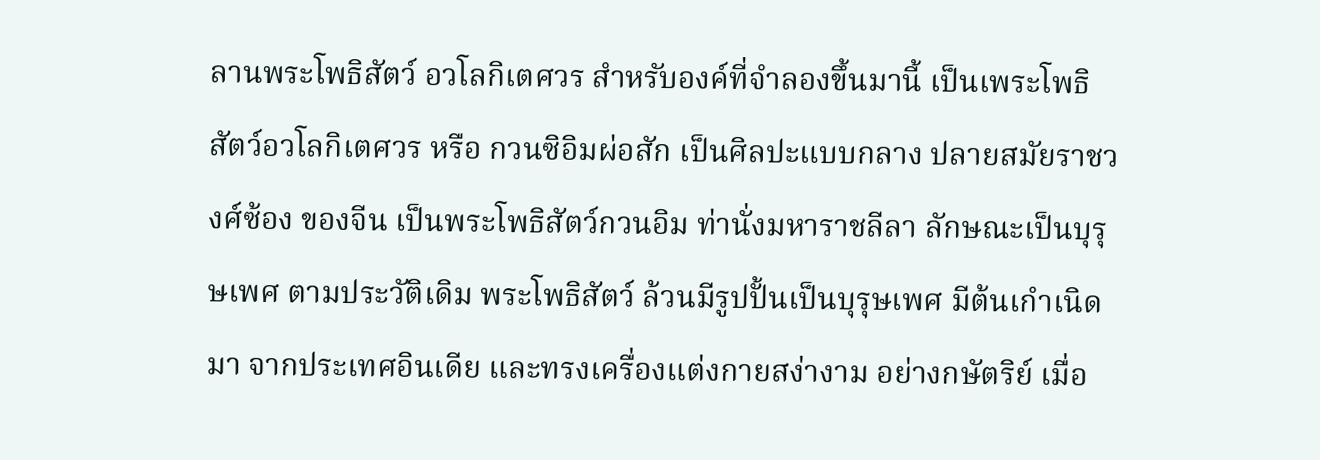ลานพระโพธิสัตว์ อวโลกิเตศวร สำหรับองค์ที่จำลองขึ้นมานี้ เป็นเพระโพธิสัตว์อวโลกิเตศวร หรือ กวนซิอิมผ่อสัก เป็นศิลปะแบบกลาง ปลายสมัยราชวงศ์ซ้อง ของจีน เป็นพระโพธิสัตว์กวนอิม ท่านั่งมหาราชลีลา ลักษณะเป็นบุรุษเพศ ตามประวัติเดิม พระโพธิสัตว์ ล้วนมีรูปปั้นเป็นบุรุษเพศ มีต้นเกำเนิดมา จากประเทศอินเดีย และทรงเครื่องแต่งกายสง่างาม อย่างกษัตริย์ เมื่อ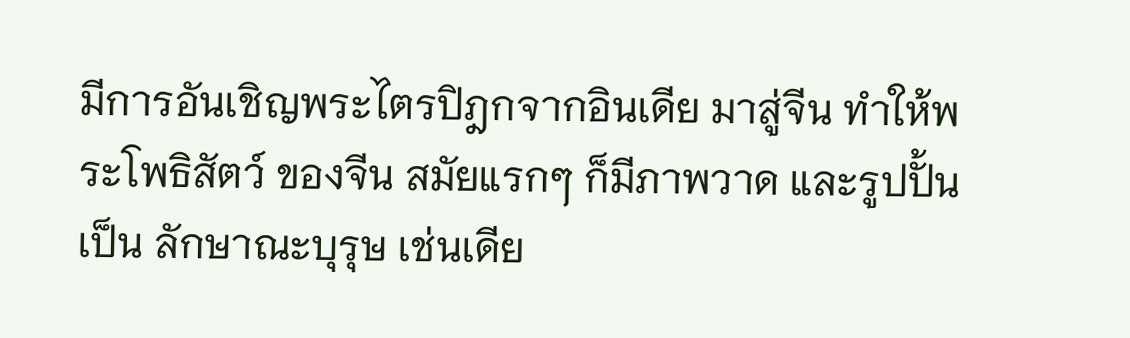มีการอันเชิญพระไตรปิฎกจากอินเดีย มาสู่จีน ทำให้พระโพธิสัตว์ ของจีน สมัยแรกๆ ก็มีภาพวาด และรูปปั้นเป็น ลักษาณะบุรุษ เช่นเดีย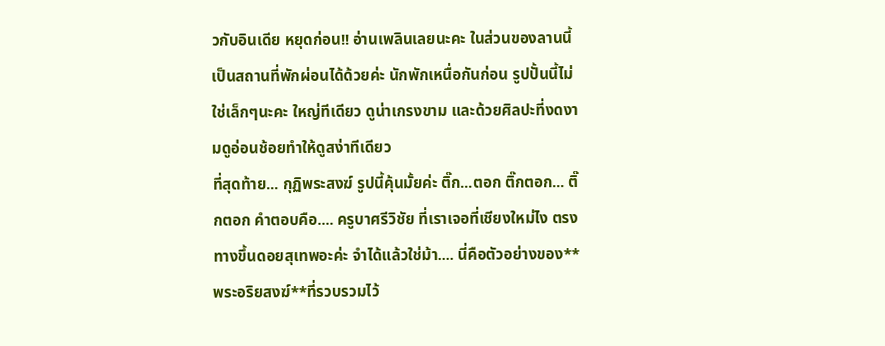วกับอินเดีย หยุดก่อน!! อ่านเพลินเลยนะคะ ในส่วนของลานนี้ เป็นสถานที่พักผ่อนได้ด้วยค่ะ นักพักเหนื่อกันก่อน รูปปั้นนี้ไม่ใช่เล็กๆนะคะ ใหญ่ทีเดียว ดูน่าเกรงขาม และด้วยศิลปะที่งดงามดูอ่อนช้อยทำให้ดูสง่าทีเดียว
ที่สุดท้าย... กุฏิพระสงฆ์ รูปนี้คุ้นมั้ยค่ะ ติ๊ก...ตอก ติ๊กตอก... ติ๊กตอก คำตอบคือ.... ครูบาศรีวิชัย ที่เราเจอที่เชียงใหม่ไง ตรงทางขึ้นดอยสุเทพอะค่ะ จำได้แล้วใช่ม้า.... นี่คือตัวอย่างของ**พระอริยสงฆ์**ที่รวบรวมไว้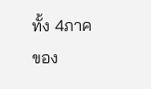ทั้ง 4ภาคของ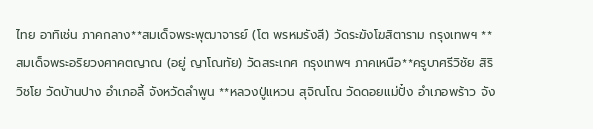ไทย อาทิเช่น ภาคกลาง**สมเด็จพระพุฒาจารย์ (โต พรหมรังสี) วัดระฆังโฆสิตาราม กรุงเทพฯ **สมเด็จพระอริยวงศาคตญาณ (อยู่ ญาโณทัย) วัดสระเกศ กรุงเทพฯ ภาคเหนือ**ครูบาศรีวิชัย สิริวิชโย วัดบ้านปาง อำเภอลี้ จังหวัดลำพูน **หลวงปู่แหวน สุจิณโณ วัดดอยแม่ปั๋ง อำเภอพร้าว จัง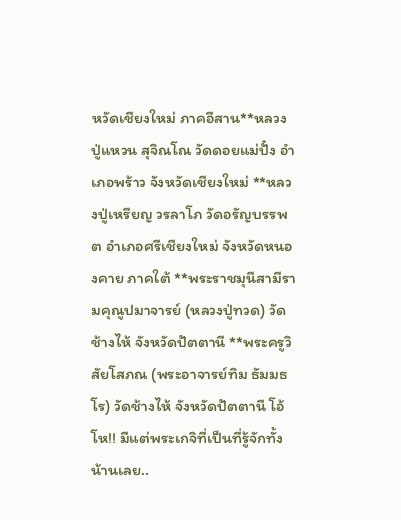หวัดเชียงใหม่ ภาคอีสาน**หลวงปู่แหวน สุจิณโณ วัดดอยแม่ปั๋ง อำเภอพร้าว จังหวัดเชียงใหม่ **หลวงปู่เหรียญ วรลาโภ วัดอรัญบรรพต อำเภอศรีเชียงใหม่ จังหวัดหนองคาย ภาคใต้ **พระราชมุนีสามีรามคุณูปมาจารย์ (หลวงปู่ทวด) วัดช้างไห้ จังหวัดปัตตานี **พระครูวิสัยโสภณ (พระอาจารย์ทิม ธัมมธโร) วัดช้างไห้ จังหวัดปัตตานี โอ้ โห!! มีแต่พระเกจิที่เป็นที่รู้จักทั้งน้านเลย..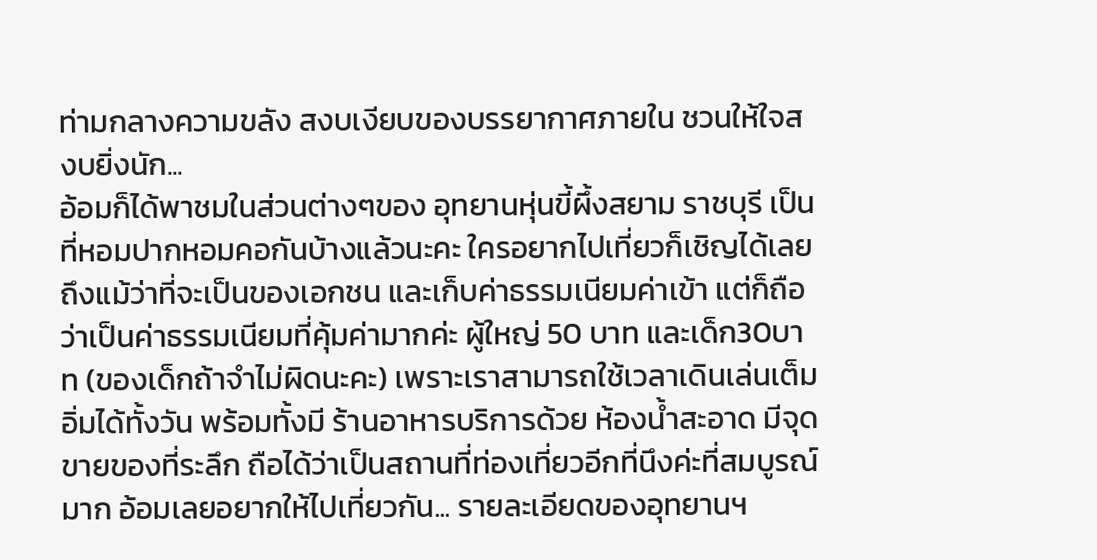ท่ามกลางความขลัง สงบเงียบของบรรยากาศภายใน ชวนให้ใจสงบยิ่งนัก...
อ้อมก็ได้พาชมในส่วนต่างๆของ อุทยานหุ่นขี้ผึ้งสยาม ราชบุรี เป็นที่หอมปากหอมคอกันบ้างแล้วนะคะ ใครอยากไปเที่ยวก็เชิญได้เลย ถึงแม้ว่าที่จะเป็นของเอกชน และเก็บค่าธรรมเนียมค่าเข้า แต่ก็ถือว่าเป็นค่าธรรมเนียมที่คุ้มค่ามากค่ะ ผู้ใหญ่ 50 บาท และเด็ก30บาท (ของเด็กถ้าจำไม่ผิดนะคะ) เพราะเราสามารถใช้เวลาเดินเล่นเต็มอิ่มได้ทั้งวัน พร้อมทั้งมี ร้านอาหารบริการด้วย ห้องน้ำสะอาด มีจุดขายของที่ระลึก ถือได้ว่าเป็นสถานที่ท่องเที่ยวอีกที่นึงค่ะที่สมบูรณ์มาก อ้อมเลยอยากให้ไปเที่ยวกัน... รายละเอียดของอุทยานฯ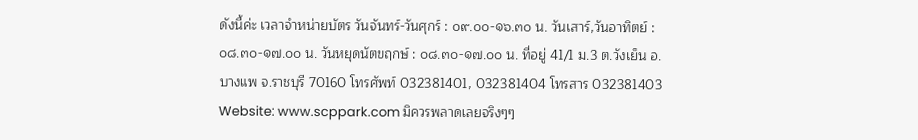ดังนี้ค่ะ เวลาจำหน่ายบัตร วันจันทร์-วันศุกร์ : ๐๙.๐๐-๑๖.๓๐ น. วันเสาร์,วันอาทิตย์ : ๐๘.๓๐-๑๗.๐๐ น. วันหยุดนัตขฤกษ์ : ๐๘.๓๐-๑๗.๐๐ น. ที่อยู่ 41/1 ม.3 ต.วังเย็น อ.บางแพ จ.ราชบุรี 70160 โทรศัพท์ 032381401, 032381404 โทรสาร 032381403 Website: www.scppark.com มิควรพลาดเลยจริงๆๆ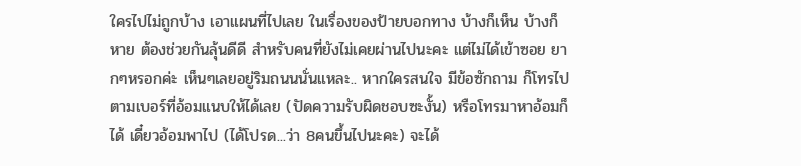ใครไปไม่ถูกบ้าง เอาแผนที่ไปเลย ในเรื่องของป้ายบอกทาง บ้างก็เห็น บ้างก็หาย ต้องช่วยกันลุ้นดีดี สำหรับคนที่ยังไม่เคยผ่านไปนะคะ แต่ไม่ได้เข้าซอย ยากๆหรอกค่ะ เห็นๆเลยอยู่ริมถนนนั่นแหละ.. หากใครสนใจ มีข้อซักถาม ก็โทรไปตามเบอร์ที่อ้อมแนบให้ได้เลย (ปัดความรับผิดชอบซะงั้น) หรือโทรมาหาอ้อมก็ได้ เดี๋ยวอ้อมพาไป (ได้โปรด...ว่า 8คนขึ้นไปนะคะ) จะได้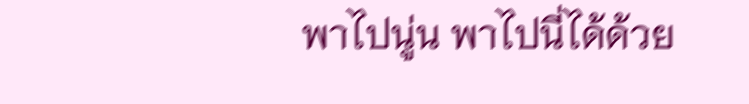พาไปนู่น พาไปนี่ได้ด้วย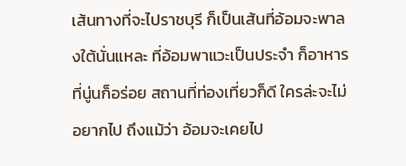เส้นทางที่จะไปราชบุรี ก็เป็นเส้นที่อ้อมจะพาลงใต้นั่นแหละ ที่อ้อมพาแวะเป็นประจำ ก็อาหารที่นู่นก็อร่อย สถานที่ท่องเที่ยวก็ดี ใครล่ะจะไม่อยากไป ถึงแม้ว่า อ้อมจะเคยไป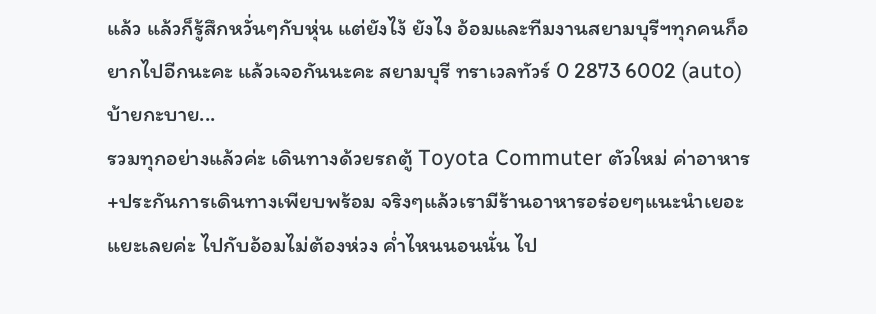แล้ว แล้วก็รู้สึกหวั่นๆกับหุ่น แต่ยังไง้ ยังไง อ้อมและทีมงานสยามบุรีฯทุกคนก็อยากไปอีกนะคะ แล้วเจอกันนะคะ สยามบุรี ทราเวลทัวร์ 0 2873 6002 (auto) บ้ายกะบาย...
รวมทุกอย่างแล้วค่ะ เดินทางด้วยรถตู้ Toyota Commuter ตัวใหม่ ค่าอาหาร+ประกันการเดินทางเพียบพร้อม จริงๆแล้วเรามีร้านอาหารอร่อยๆแนะนำเยอะแยะเลยค่ะ ไปกับอ้อมไม่ต้องห่วง ค่ำไหนนอนนั่น ไป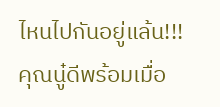ไหนไปกันอยู่แล้น!!! คุณนู๋ดีพร้อมเมื่อ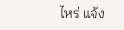ไหร่ แจ้ง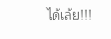ได้เล้ย!!!